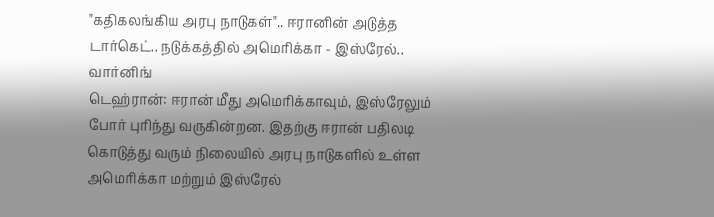"கதிகலங்கிய அரபு நாடுகள்".. ஈரானின் அடுத்த டார்கெட்.. நடுக்கத்தில் அமெரிக்கா - இஸ்ரேல்.. வார்னிங்
டெஹ்ரான்: ஈரான் மீது அமெரிக்காவும், இஸ்ரேலும் போர் புரிந்து வருகின்றன. இதற்கு ஈரான் பதிலடி கொடுத்து வரும் நிலையில் அரபு நாடுகளில் உள்ள அமெரிக்கா மற்றும் இஸ்ரேல்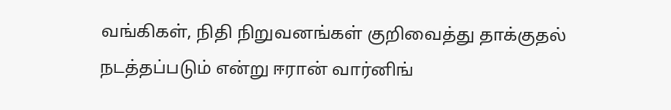வங்கிகள், நிதி நிறுவனங்கள் குறிவைத்து தாக்குதல் நடத்தப்படும் என்று ஈரான் வார்னிங்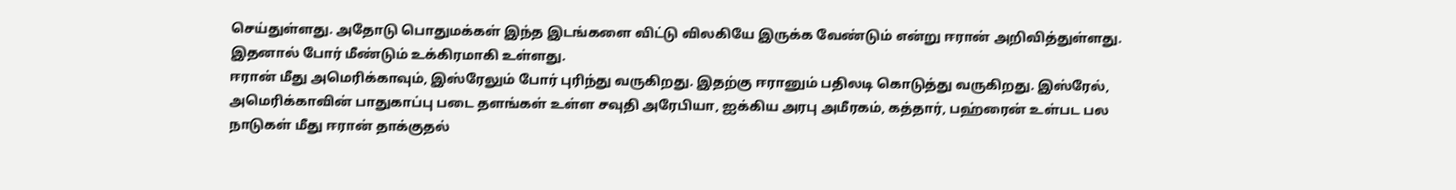செய்துள்ளது. அதோடு பொதுமக்கள் இந்த இடங்களை விட்டு விலகியே இருக்க வேண்டும் என்று ஈரான் அறிவித்துள்ளது. இதனால் போர் மீண்டும் உக்கிரமாகி உள்ளது.
ஈரான் மீது அமெரிக்காவும், இஸ்ரேலும் போர் புரிந்து வருகிறது. இதற்கு ஈரானும் பதிலடி கொடுத்து வருகிறது. இஸ்ரேல், அமெரிக்காவின் பாதுகாப்பு படை தளங்கள் உள்ள சவுதி அரேபியா, ஐக்கிய அரபு அமீரகம், கத்தார், பஹ்ரைன் உள்பட பல நாடுகள் மீது ஈரான் தாக்குதல்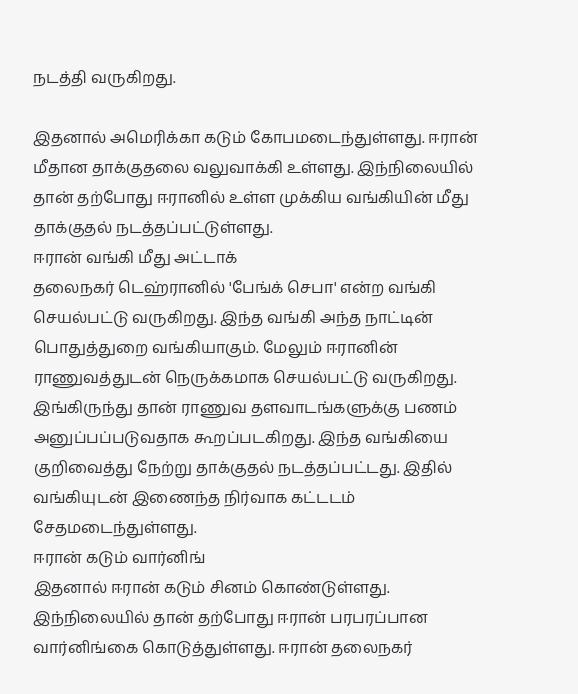நடத்தி வருகிறது.

இதனால் அமெரிக்கா கடும் கோபமடைந்துள்ளது. ஈரான் மீதான தாக்குதலை வலுவாக்கி உள்ளது. இந்நிலையில் தான் தற்போது ஈரானில் உள்ள முக்கிய வங்கியின் மீது தாக்குதல் நடத்தப்பட்டுள்ளது.
ஈரான் வங்கி மீது அட்டாக்
தலைநகர் டெஹ்ரானில் 'பேங்க் செபா' என்ற வங்கி செயல்பட்டு வருகிறது. இந்த வங்கி அந்த நாட்டின் பொதுத்துறை வங்கியாகும். மேலும் ஈரானின் ராணுவத்துடன் நெருக்கமாக செயல்பட்டு வருகிறது. இங்கிருந்து தான் ராணுவ தளவாடங்களுக்கு பணம் அனுப்பப்படுவதாக கூறப்படகிறது. இந்த வங்கியை குறிவைத்து நேற்று தாக்குதல் நடத்தப்பட்டது. இதில் வங்கியுடன் இணைந்த நிர்வாக கட்டடம் சேதமடைந்துள்ளது.
ஈரான் கடும் வார்னிங்
இதனால் ஈரான் கடும் சினம் கொண்டுள்ளது. இந்நிலையில் தான் தற்போது ஈரான் பரபரப்பான வார்னிங்கை கொடுத்துள்ளது. ஈரான் தலைநகர்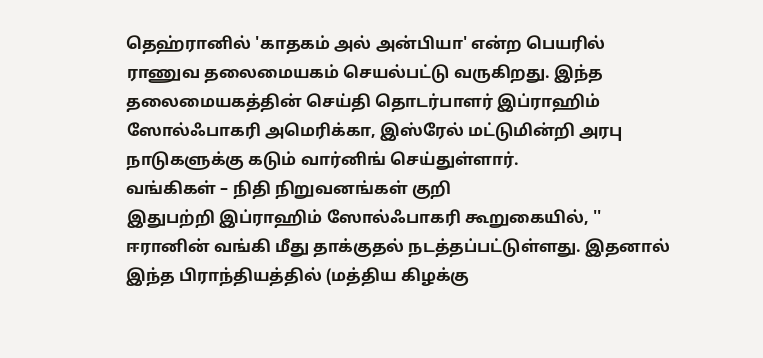தெஹ்ரானில் 'காதகம் அல் அன்பியா' என்ற பெயரில் ராணுவ தலைமையகம் செயல்பட்டு வருகிறது. இந்த தலைமையகத்தின் செய்தி தொடர்பாளர் இப்ராஹிம் ஸோல்ஃபாகரி அமெரிக்கா, இஸ்ரேல் மட்டுமின்றி அரபு நாடுகளுக்கு கடும் வார்னிங் செய்துள்ளார்.
வங்கிகள் – நிதி நிறுவனங்கள் குறி
இதுபற்றி இப்ராஹிம் ஸோல்ஃபாகரி கூறுகையில், '' ஈரானின் வங்கி மீது தாக்குதல் நடத்தப்பட்டுள்ளது. இதனால் இந்த பிராந்தியத்தில் (மத்திய கிழக்கு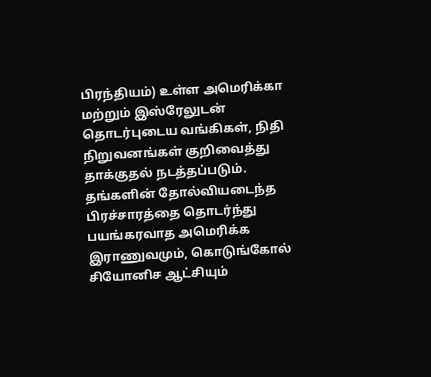பிரந்தியம்) உள்ள அமெரிக்கா மற்றும் இஸ்ரேலுடன் தொடர்புடைய வங்கிகள், நிதி நிறுவனங்கள் குறிவைத்து தாக்குதல் நடத்தப்படும்.
தங்களின் தோல்வியடைந்த பிரச்சாரத்தை தொடர்ந்து பயங்கரவாத அமெரிக்க இராணுவமும், கொடுங்கோல் சியோனிச ஆட்சியும்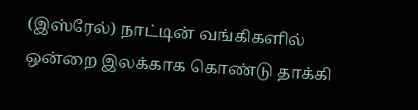(இஸ்ரேல்) நாட்டின் வங்கிகளில் ஒன்றை இலக்காக கொண்டு தாக்கி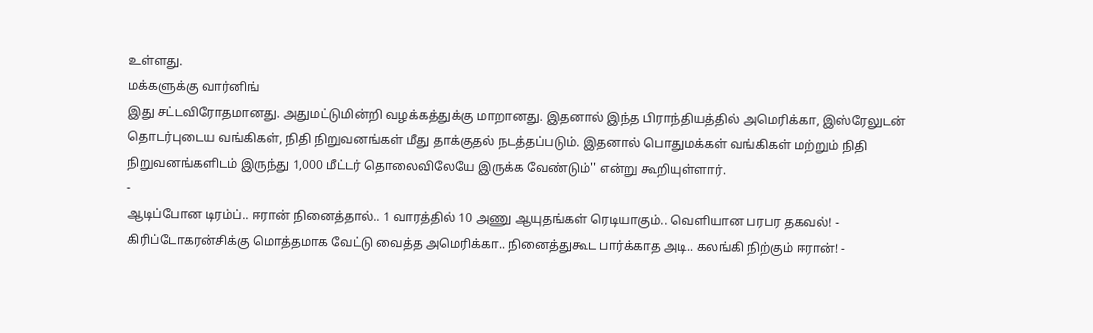உள்ளது.
மக்களுக்கு வார்னிங்
இது சட்டவிரோதமானது. அதுமட்டுமின்றி வழக்கத்துக்கு மாறானது. இதனால் இந்த பிராந்தியத்தில் அமெரிக்கா, இஸ்ரேலுடன் தொடர்புடைய வங்கிகள், நிதி நிறுவனங்கள் மீது தாக்குதல் நடத்தப்படும். இதனால் பொதுமக்கள் வங்கிகள் மற்றும் நிதி நிறுவனங்களிடம் இருந்து 1,000 மீட்டர் தொலைவிலேயே இருக்க வேண்டும்'' என்று கூறியுள்ளார்.
-
ஆடிப்போன டிரம்ப்.. ஈரான் நினைத்தால்.. 1 வாரத்தில் 10 அணு ஆயுதங்கள் ரெடியாகும்.. வெளியான பரபர தகவல்! -
கிரிப்டோகரன்சிக்கு மொத்தமாக வேட்டு வைத்த அமெரிக்கா.. நினைத்துகூட பார்க்காத அடி.. கலங்கி நிற்கும் ஈரான்! -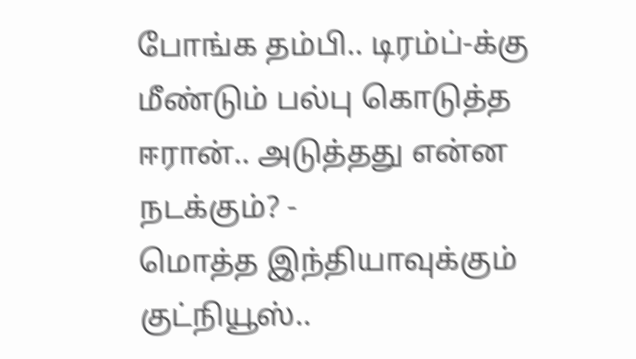போங்க தம்பி.. டிரம்ப்-க்கு மீண்டும் பல்பு கொடுத்த ஈரான்.. அடுத்தது என்ன நடக்கும்? -
மொத்த இந்தியாவுக்கும் குட்நியூஸ்..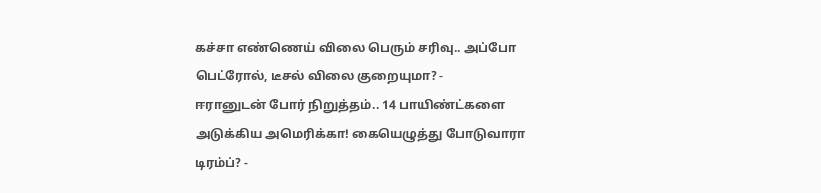கச்சா எண்ணெய் விலை பெரும் சரிவு.. அப்போ பெட்ரோல், டீசல் விலை குறையுமா? -
ஈரானுடன் போர் நிறுத்தம்.. 14 பாயிண்ட்களை அடுக்கிய அமெரிக்கா! கையெழுத்து போடுவாரா டிரம்ப்? -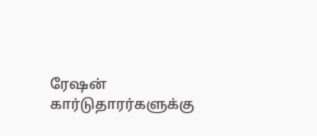ரேஷன் கார்டுதாரர்களுக்கு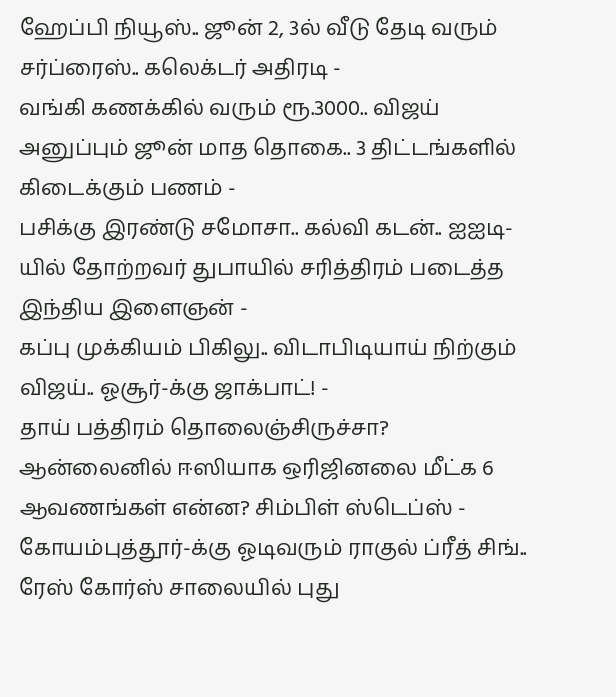ஹேப்பி நியூஸ்.. ஜூன் 2, 3ல் வீடு தேடி வரும் சர்ப்ரைஸ்.. கலெக்டர் அதிரடி -
வங்கி கணக்கில் வரும் ரூ.3000.. விஜய் அனுப்பும் ஜூன் மாத தொகை.. 3 திட்டங்களில் கிடைக்கும் பணம் -
பசிக்கு இரண்டு சமோசா.. கல்வி கடன்.. ஐஐடி-யில் தோற்றவர் துபாயில் சரித்திரம் படைத்த இந்திய இளைஞன் -
கப்பு முக்கியம் பிகிலு.. விடாபிடியாய் நிற்கும் விஜய்.. ஓசூர்-க்கு ஜாக்பாட்! -
தாய் பத்திரம் தொலைஞ்சிருச்சா? ஆன்லைனில் ஈஸியாக ஒரிஜினலை மீட்க 6 ஆவணங்கள் என்ன? சிம்பிள் ஸ்டெப்ஸ் -
கோயம்புத்தூர்-க்கு ஓடிவரும் ராகுல் ப்ரீத் சிங்.. ரேஸ் கோர்ஸ் சாலையில் புது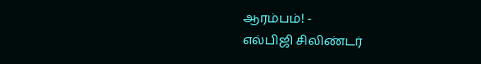ஆரம்பம்! -
எல்பிஜி சிலிண்டர்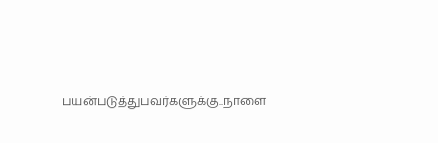பயன்படுத்துபவர்களுக்கு..நாளை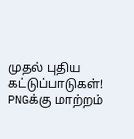முதல் புதிய கட்டுப்பாடுகள்! PNGக்கு மாற்றம்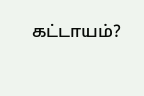கட்டாயம்?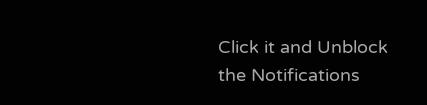Click it and Unblock the Notifications